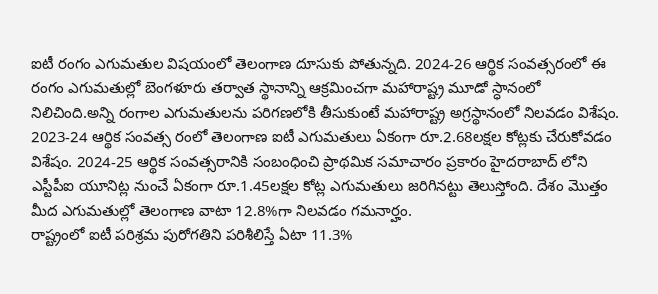ఐటీ రంగం ఎగుమతుల విషయంలో తెలంగాణ దూసుకు పోతున్నది. 2024-26 ఆర్థిక సంవత్సరంలో ఈ రంగం ఎగుమతుల్లో బెంగళూరు తర్వాత స్థానాన్ని ఆక్రమించగా మహారాష్ట్ర మూడో స్ధానంలో నిలిచింది.అన్ని రంగాల ఎగుమతులను పరిగణలోకి తీసుకుంటే మహారాష్ట్ర అగ్రస్థానంలో నిలవడం విశేషం. 2023-24 ఆర్థిక సంవత్స రంలో తెలంగాణ ఐటీ ఎగుమతులు ఏకంగా రూ.2.68లక్షల కోట్లకు చేరుకోవడం విశేషం. 2024-25 ఆర్థిక సంవత్సరానికి సంబంధించి ప్రాథమిక సమాచారం ప్రకారం హైదరాబాద్ లోని ఎస్టీపీఐ యూనిట్ల నుంచే ఏకంగా రూ.1.45లక్షల కోట్ల ఎగుమతులు జరిగినట్టు తెలుస్తోంది. దేశం మొత్తం మీద ఎగుమతుల్లో తెలంగాణ వాటా 12.8%గా నిలవడం గమనార్హం.
రాష్ట్రంలో ఐటీ పరిశ్రమ పురోగతిని పరిశీలిస్తే ఏటా 11.3%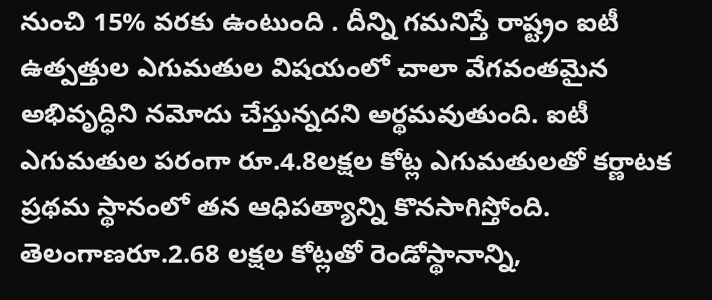నుంచి 15% వరకు ఉంటుంది . దీన్ని గమనిస్తే రాష్ట్రం ఐటీ ఉత్పత్తుల ఎగుమతుల విషయంలో చాలా వేగవంతమైన అభివృద్ధిని నమోదు చేస్తున్నదని అర్థమవుతుంది. ఐటీ ఎగుమతుల పరంగా రూ.4.8లక్షల కోట్ల ఎగుమతులతో కర్ణాటక ప్రథమ స్థానంలో తన ఆధిపత్యాన్ని కొనసాగిస్తోంది. తెలంగాణరూ.2.68 లక్షల కోట్లతో రెండోస్థానాన్ని,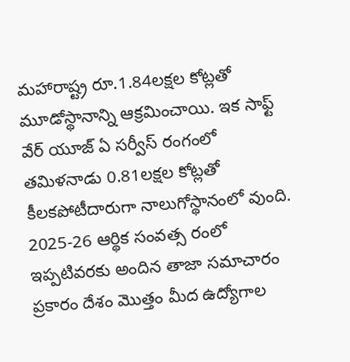మహారాష్ట్ర రూ.1.84లక్షల కోట్లతో మూడోస్థానాన్ని ఆక్రమించాయి. ఇక సాఫ్ట్ వేర్ యూజ్ ఏ సర్వీస్ రంగంలో తమిళనాడు 0.81లక్షల కోట్లతో కీలకపోటీదారుగా నాలుగోస్థానంలో వుంది. 2025-26 ఆర్థిక సంవత్స రంలో ఇప్పటివరకు అందిన తాజా సమాచారం ప్రకారం దేశం మొత్తం మీద ఉద్యోగాల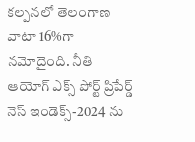కల్పనలో తెలంగాణ వాటా 16%గా నమోదైంది. నీతి ఆయోగ్ ఎక్స్ పోర్ట్ ప్రిపేర్డ్ నెస్ ఇండెక్స్-2024 ను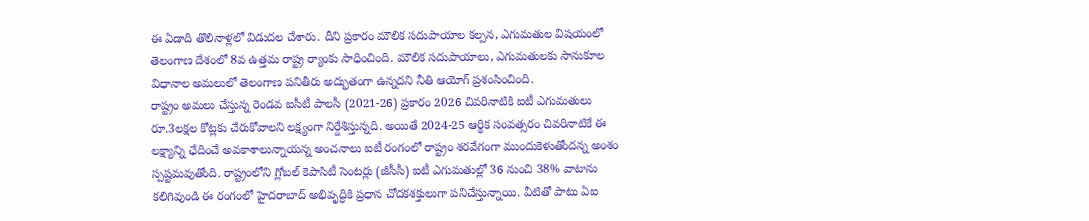ఈ ఏడాది తొలినాళ్లలో విడుదల చేశారు. దీని ప్రకారం మౌలిక సదుపాయాల కల్పన, ఎగుమతుల విషయంలో తెలంగాణ దేశంలో 8వ ఉత్తమ రాష్ట్ర ర్యాంకు సాధించింది. మౌలిక సదుపాయాలు, ఎగుమతులకు సానుకూల విధానాల అమలులో తెలంగాణ పనితీరు అద్భుతంగా ఉన్నదని నీతి ఆయోగ్ ప్రశంసించింది.
రాష్ట్రం అమలు చేస్తున్న రెండవ ఐసీటీ పాలసీ (2021-26) ప్రకారం 2026 చివరినాటికి ఐటీ ఎగుమతులు రూ.3లక్షల కోట్లకు చేరుకోవాలని లక్ష్యంగా నిర్దేశిస్తున్నది. అయితే 2024-25 ఆర్థిక సంవత్సరం చివరినాటికే ఈ లక్ష్యాన్ని ఛేదించే అవకాశాలున్నాయన్న అంచనాలు ఐటీ రంగంలో రాష్ట్రం శరవేగంగా ముందుకెళుతోందన్న అంశం స్పష్టమవుతోంది. రాష్ట్రంలోని గ్లోబల్ కెపాసిటీ సెంటర్లు (జీసీసీ) ఐటీ ఎగుమతుల్లో 36 నుంచి 38% వాటాను కలిగివుండి ఈ రంగంలో హైదరాబాద్ అభివృద్ధికి ప్రధాన చోదకశక్తులుగా పనిచేస్తున్నాయి. వీటితో పాటు ఏఐ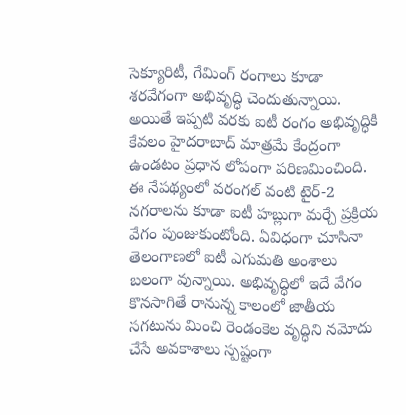సెక్యూరిటీ, గేమింగ్ రంగాలు కూడా శరవేగంగా అభివృద్ధి చెందుతున్నాయి. అయితే ఇప్పటి వరకు ఐటీ రంగం అభివృద్ధికి కేవలం హైదరాబాద్ మాత్రమే కేంద్రంగా ఉండటం ప్రధాన లోపంగా పరిణమించింది. ఈ నేపథ్యంలో వరంగల్ వంటి టైర్-2 నగరాలను కూడా ఐటీ హబ్లుగా మర్చే ప్రక్రియ వేగం పుంజుకుంటోంది. ఏవిధంగా చూసినా తెలంగాణలో ఐటీ ఎగుమతి అంశాలు బలంగా వున్నాయి. అభివృద్ధిలో ఇదే వేగం కొనసాగితే రానున్న కాలంలో జాతీయ సగటును మించి రెండంకెల వృద్ధిని నమోదు చేసే అవకాశాలు స్పష్టంగా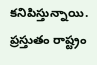కనిపిస్తున్నాయి.
ప్రస్తుతం రాష్ట్రం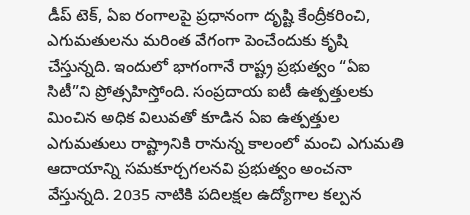డీప్ టెక్, ఏఐ రంగాలపై ప్రధానంగా దృష్టి కేంద్రీకరించి, ఎగుమతులను మరింత వేగంగా పెంచేందుకు కృషి చేస్తున్నది. ఇందులో భాగంగానే రాష్ట్ర ప్రభుత్వం “ఏఐ సిటీ”ని ప్రోత్సహిస్తోంది. సంప్రదాయ ఐటీ ఉత్పత్తులకు మించిన అధిక విలువతో కూడిన ఏఐ ఉత్పత్తుల ఎగుమతులు రాష్ట్రానికి రానున్న కాలంలో మంచి ఎగుమతి ఆదాయాన్ని సమకూర్చగలనవి ప్రభుత్వం అంచనా వేస్తున్నది. 2035 నాటికి పదిలక్షల ఉద్యోగాల కల్పన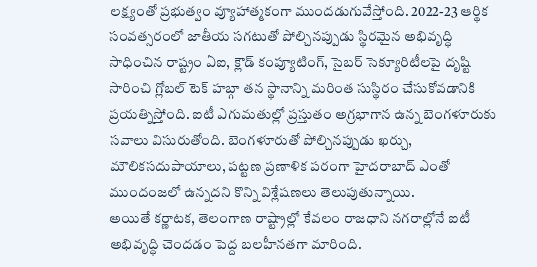లక్ష్యంతో ప్రభుత్వం వ్యూహాత్మకంగా ముందడుగువేస్తోంది. 2022-23 ఆర్థిక సంవత్సరంలో జాతీయ సగటుతో పోల్చినప్పుడు స్థిరమైన అభివృద్ధి సాధించిన రాష్ట్రం ఏఐ, క్లౌడ్ కంప్యూటింగ్, సైబర్ సెక్యూరిటీలపై దృష్టి సారించి గ్లోబల్ టెక్ హబ్గా తన స్థానాన్ని మరింత సుస్థిరం చేసుకోవడానికి ప్రయత్నిస్తోంది. ఐటీ ఎగుమతుల్లో ప్రస్తుతం అగ్రభాగాన ఉన్న బెంగళూరుకు సవాలు విసురుతోంది. బెంగళూరుతో పోల్చినప్పుడు ఖర్చు, మౌలికసదుపాయాలు, పట్టణ ప్రణాళిక పరంగా హైదరాబాద్ ఎంతో ముందంజలో ఉన్నదని కొన్ని విశ్లేషణలు తెలుపుతున్నాయి.
అయితే కర్ణాటక, తెలంగాణ రాష్ట్రాల్లో కేవలం రాజధాని నగరాల్లోనే ఐటీ అభివృద్ధి చెందడం పెద్ద బలహీనతగా మారింది.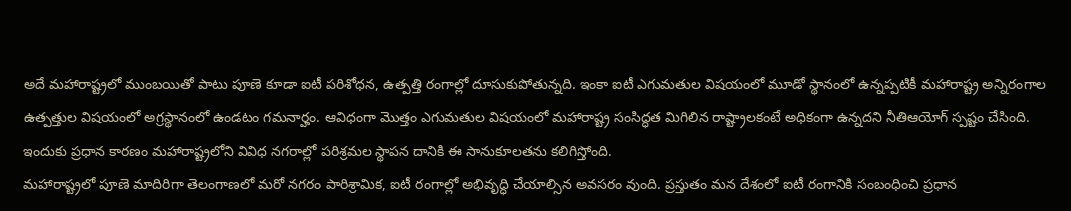అదే మహారాష్ట్రలో ముంబయితో పాటు పూణె కూడా ఐటీ పరిశోధన, ఉత్పత్తి రంగాల్లో దూసుకుపోతున్నది. ఇంకా ఐటీ ఎగుమతుల విషయంలో మూడో స్థానంలో ఉన్నప్పటికీ మహారాష్ట్ర అన్నిరంగాల ఉత్పత్తుల విషయంలో అగ్రస్థానంలో ఉండటం గమనార్హం. ఆవిధంగా మొత్తం ఎగుమతుల విషయంలో మహారాష్ట్ర సంసిద్ధత మిగిలిన రాష్ట్రాలకంటే అధికంగా ఉన్నదని నీతిఆయోగ్ స్పష్టం చేసింది. ఇందుకు ప్రధాన కారణం మహారాష్ట్రలోని వివిధ నగరాల్లో పరిశ్రమల స్థాపన దానికి ఈ సానుకూలతను కలిగిస్తోంది.
మహారాష్ట్రలో పూణె మాదిరిగా తెలంగాణలో మరో నగరం పారిశ్రామిక, ఐటీ రంగాల్లో అభివృద్ధి చేయాల్సిన అవసరం వుంది. ప్రస్తుతం మన దేశంలో ఐటీ రంగానికి సంబంధించి ప్రధాన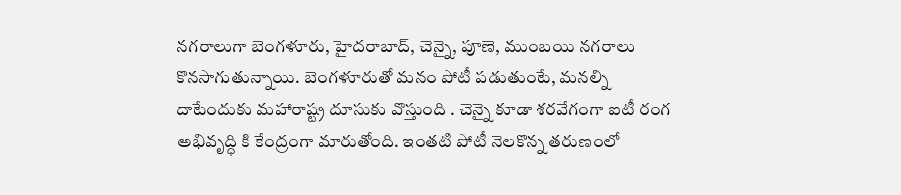నగరాలుగా బెంగళూరు, హైదరాబాద్, చెన్నై, పూణె, ముంబయి నగరాలు కొనసాగుతున్నాయి. బెంగళూరుతో మనం పోటీ పడుతుంటే, మనల్ని దాటేందుకు మహారాష్ట్ర దూసుకు వొస్తుంది . చెన్నై కూడా శరవేగంగా ఐటీ రంగ అభివృద్ధి కి కేంద్రంగా మారుతోంది. ఇంతటి పోటీ నెలకొన్న తరుణంలో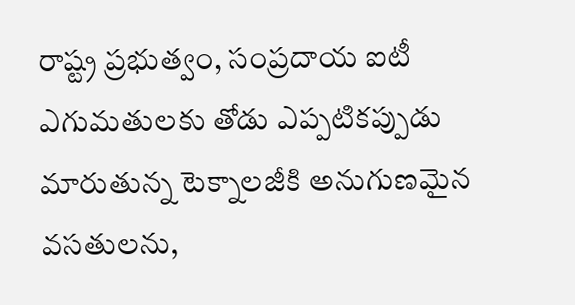రాష్ట్ర ప్రభుత్వం, సంప్రదాయ ఐటీ ఎగుమతులకు తోడు ఎప్పటికప్పుడు మారుతున్న టెక్నాలజీకి అనుగుణమైన వసతులను,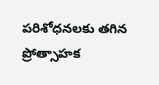పరిశోధనలకు తగిన ప్రోత్సాహక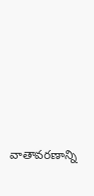వాతావరణాన్ని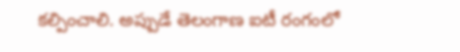కల్పించాలి. అప్పుడే తెలంగాణ ఐటీ రంగంలో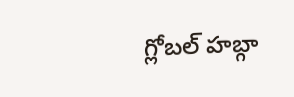గ్లోబల్ హబ్గా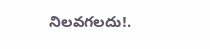నిలవగలదు!.